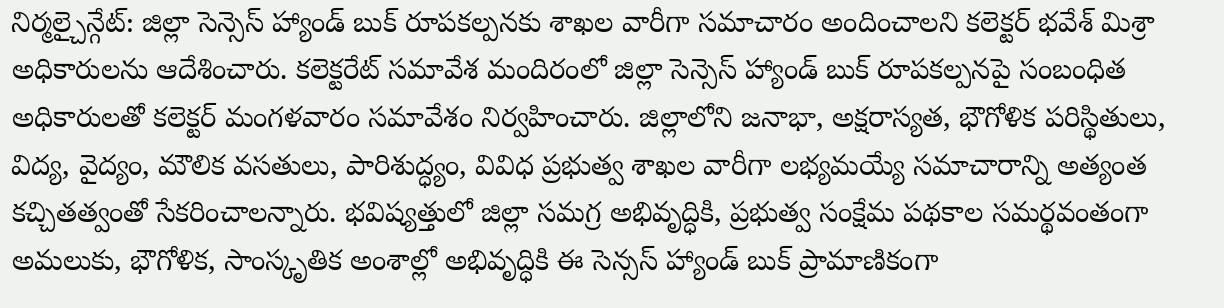నిర్మల్చైన్గేట్: జిల్లా సెన్సెస్ హ్యాండ్ బుక్ రూపకల్పనకు శాఖల వారీగా సమాచారం అందించాలని కలెక్టర్ భవేశ్ మిశ్రా అధికారులను ఆదేశించారు. కలెక్టరేట్ సమావేశ మందిరంలో జిల్లా సెన్సెస్ హ్యాండ్ బుక్ రూపకల్పనపై సంబంధిత అధికారులతో కలెక్టర్ మంగళవారం సమావేశం నిర్వహించారు. జిల్లాలోని జనాభా, అక్షరాస్యత, భౌగోళిక పరిస్థితులు, విద్య, వైద్యం, మౌలిక వసతులు, పారిశుద్ధ్యం, వివిధ ప్రభుత్వ శాఖల వారీగా లభ్యమయ్యే సమాచారాన్ని అత్యంత కచ్చితత్వంతో సేకరించాలన్నారు. భవిష్యత్తులో జిల్లా సమగ్ర అభివృద్ధికి, ప్రభుత్వ సంక్షేమ పథకాల సమర్థవంతంగా అమలుకు, భౌగోళిక, సాంస్కృతిక అంశాల్లో అభివృద్ధికి ఈ సెన్సస్ హ్యాండ్ బుక్ ప్రామాణికంగా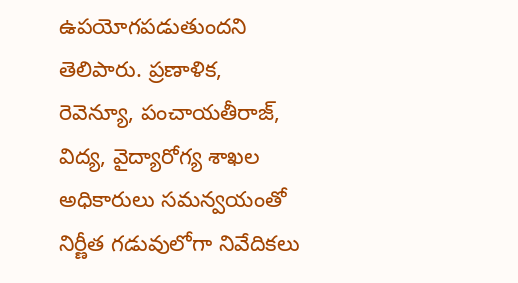ఉపయోగపడుతుందని తెలిపారు. ప్రణాళిక, రెవెన్యూ, పంచాయతీరాజ్, విద్య, వైద్యారోగ్య శాఖల అధికారులు సమన్వయంతో నిర్ణీత గడువులోగా నివేదికలు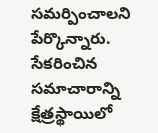సమర్పించాలని పేర్కొన్నారు. సేకరించిన సమాచారాన్ని క్షేత్రస్థాయిలో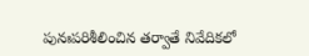పునఃపరిశీలించిన తర్వాతే నివేదికలో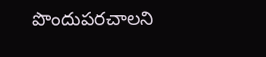పొందుపరచాలని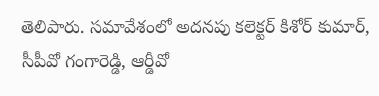తెలిపారు. సమావేశంలో అదనపు కలెక్టర్ కిశోర్ కుమార్, సీపీవో గంగారెడ్డి, ఆర్డీవో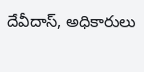దేవీదాస్, అధికారులు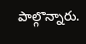పాల్గొన్నారు.